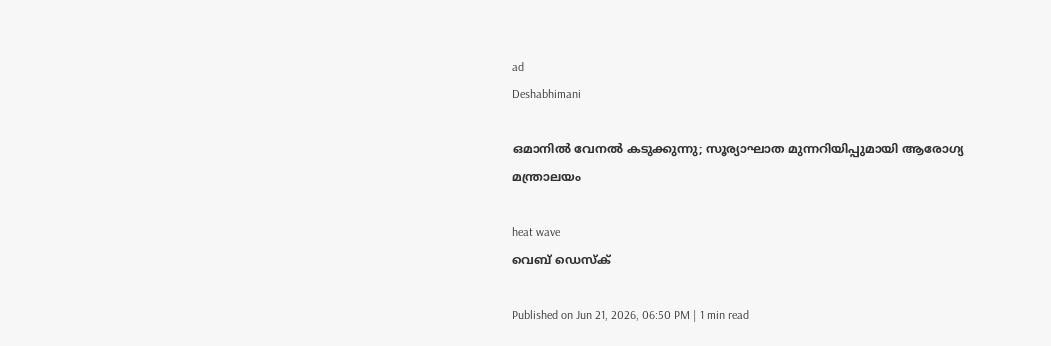ad
Deshabhimani

ഒമാനിൽ വേനൽ കടുക്കുന്നു; സൂര്യാഘാത മുന്നറിയിപ്പുമായി ആരോഗ്യ മന്ത്രാലയം

heat wave
വെബ് ഡെസ്ക്

Published on Jun 21, 2026, 06:50 PM | 1 min read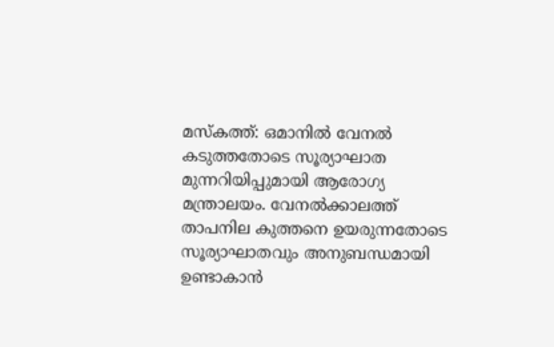മസ്‌കത്ത്‌: ഒമാനിൽ വേനൽ കടുത്തതോടെ സൂര്യാഘാത മുന്നറിയിപ്പുമായി ആരോഗ്യ മന്ത്രാലയം. വേനൽക്കാലത്ത് താപനില കുത്തനെ ഉയരുന്നതോടെ സൂര്യാഘാതവും അനുബന്ധമായി ഉണ്ടാകാൻ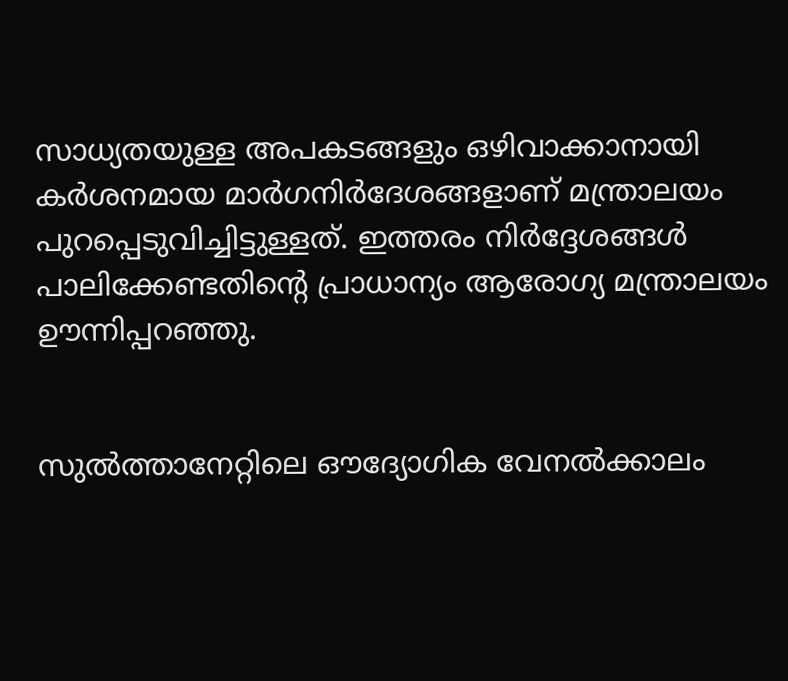സാധ്യതയുള്ള അപകടങ്ങളും ഒഴിവാക്കാനായി കർശനമായ മാർഗനിർദേശങ്ങളാണ് മന്ത്രാലയം പുറപ്പെടുവിച്ചിട്ടുള്ളത്. ഇത്തരം നിർദ്ദേശങ്ങൾ പാലിക്കേണ്ടതിന്റെ പ്രാധാന്യം ആരോഗ്യ മന്ത്രാലയം ഊന്നിപ്പറഞ്ഞു.


സുൽത്താനേറ്റിലെ ഔദ്യോഗിക വേനൽക്കാലം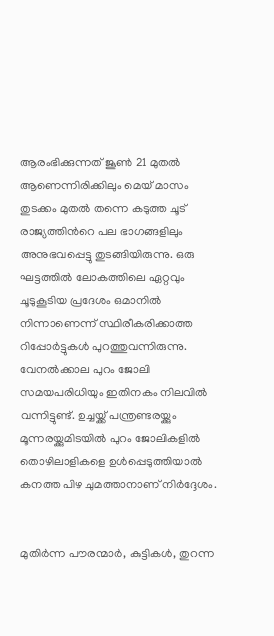ആരംഭിക്കുന്നത് ജൂൺ 21 മുതൽ ആണെന്നിരിക്കിലും മെയ് മാസം തുടക്കം മുതൽ തന്നെ കടുത്ത ചൂട് രാജ്യത്തിൻറെ പല ഭാഗങ്ങളിലും അനുഭവപ്പെട്ടു തുടങ്ങിയിരുന്നു. ഒരു ഘട്ടത്തിൽ ലോകത്തിലെ ഏറ്റവും ചൂടുകൂടിയ പ്രദേശം ഒമാനിൽ നിന്നാണെന്ന് സ്ഥിരീകരിക്കാത്ത റിപ്പോർട്ടുകൾ പുറത്തുവന്നിരുന്നു. വേനൽക്കാല പുറം ജോലി സമയപരിധിയും ഇതിനകം നിലവിൽ വന്നിട്ടുണ്ട്. ഉച്ചയ്ക്ക് പന്ത്രണ്ടരയ്ക്കും മൂന്നരയ്ക്കുമിടയിൽ പുറം ജോലികളിൽ തൊഴിലാളികളെ ഉൾപ്പെടുത്തിയാൽ കനത്ത പിഴ ചുമത്താനാണ് നിർദ്ദേശം.


മുതിർന്ന പൗരന്മാർ, കുട്ടികൾ, തുറന്ന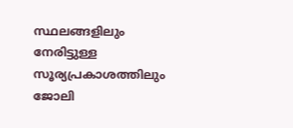സ്ഥലങ്ങളിലും നേരിട്ടുള്ള സൂര്യപ്രകാശത്തിലും ജോലി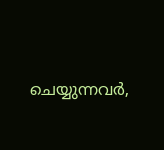ചെയ്യുന്നവർ,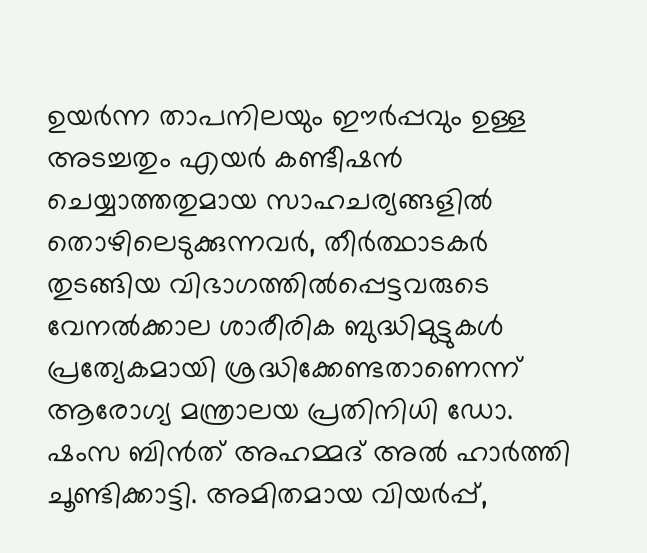ഉയർന്ന താപനിലയും ഈർപ്പവും ഉള്ള അടച്ചതും എയർ കണ്ടീഷൻ ചെയ്യാത്തതുമായ സാഹചര്യങ്ങളിൽ തൊഴിലെടുക്കുന്നവർ, തീർത്ഥാടകർ തുടങ്ങിയ വിഭാഗത്തിൽപ്പെട്ടവരുടെ വേനൽക്കാല ശാരീരിക ബുദ്ധിമുട്ടുകൾ പ്രത്യേകമായി ശ്രദ്ധിക്കേണ്ടതാണെന്ന് ആരോഗ്യ മന്ത്രാലയ പ്രതിനിധി ഡോ. ഷംസ ബിൻത് അഹമ്മദ് അൽ ഹാർത്തി ചൂണ്ടിക്കാട്ടി. അമിതമായ വിയർപ്പ്,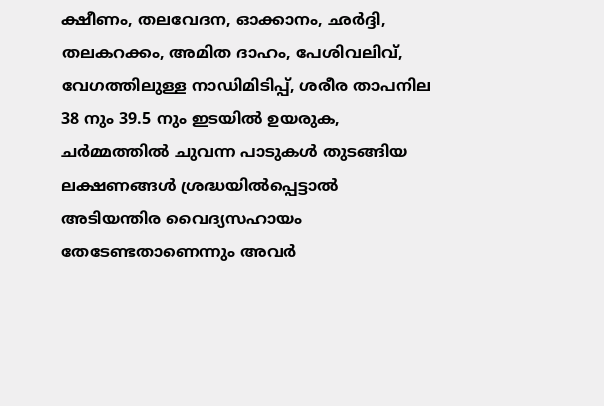ക്ഷീണം, തലവേദന, ഓക്കാനം, ഛർദ്ദി, തലകറക്കം, അമിത ദാഹം, പേശിവലിവ്, വേഗത്തിലുള്ള നാഡിമിടിപ്പ്, ശരീര താപനില 38 നും 39.5 നും ഇടയിൽ ഉയരുക, ചർമ്മത്തിൽ ചുവന്ന പാടുകൾ തുടങ്ങിയ ലക്ഷണങ്ങൾ ശ്രദ്ധയിൽപ്പെട്ടാൽ അടിയന്തിര വൈദ്യസഹായം തേടേണ്ടതാണെന്നും അവർ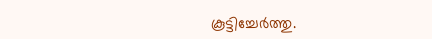കൂട്ടിച്ചേർത്തു.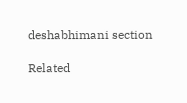deshabhimani section

Related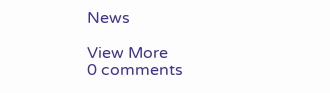News

View More
0 comments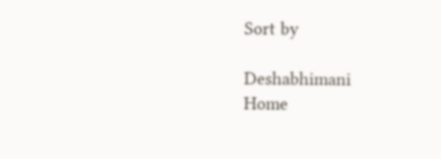Sort by

Deshabhimani
Home